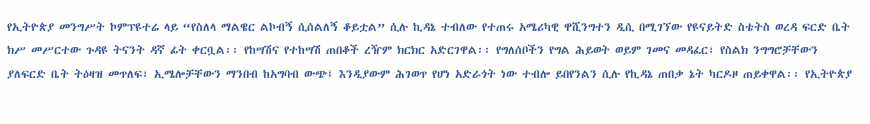የኢትዮጵያ መንግሥት ኮምፕዩተሬ ላይ “የስለላ ማልዌር ልኮብኝ ሲሰልለኝ ቆይቷል” ሲሉ ኪዳኔ ተብለው የተጠሩ አሜሪካዊ ዋሺንግተን ዲሲ በሚገኘው የዩናይትድ ስቴትስ ወረዳ ፍርድ ቤት ክሥ መሥርተው ጉዳዩ ትናንት ዳኛ ፊት ቀርቧል፡፡ የከሣሽና የተከሣሽ ጠበቆች ረዥም ክርክር አድርገዋል፡፡ የግለሰቦችን የግል ሕይወት ወይም ገመና መዳፈር፣ የስልክ ንግግሮቻቸውን ያለፍርድ ቤት ትዕዛዝ መጥለፍ፣ ኢሜሎቻቸውን ማንበብ ከአግባብ ውጭ፤ እንዲያውም ሕገወጥ የሆነ አድራጎት ነው ተብሎ ይበየንልን ሲሉ የኪዳኔ ጠበቃ ኔት ካርዶዞ ጠይቀዋል፡፡ የኢትዮጵያ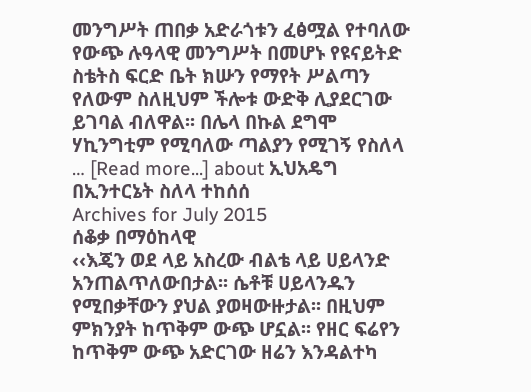መንግሥት ጠበቃ አድራጎቱን ፈፅሟል የተባለው የውጭ ሉዓላዊ መንግሥት በመሆኑ የዩናይትድ ስቴትስ ፍርድ ቤት ክሡን የማየት ሥልጣን የለውም ስለዚህም ችሎቱ ውድቅ ሊያደርገው ይገባል ብለዋል፡፡ በሌላ በኩል ደግሞ ሃኪንግቲም የሚባለው ጣልያን የሚገኝ የስለላ … [Read more...] about ኢህአዴግ በኢንተርኔት ስለላ ተከሰሰ
Archives for July 2015
ሰቆቃ በማዕከላዊ
‹‹እጄን ወደ ላይ አስረው ብልቴ ላይ ሀይላንድ አንጠልጥለውበታል፡፡ ሴቶቹ ሀይላንዱን የሚበቃቸውን ያህል ያወዛውዙታል፡፡ በዚህም ምክንያት ከጥቅም ውጭ ሆኗል፡፡ የዘር ፍሬየን ከጥቅም ውጭ አድርገው ዘሬን እንዳልተካ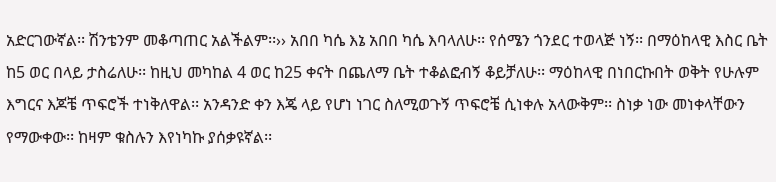አድርገውኛል፡፡ ሽንቴንም መቆጣጠር አልችልም፡፡›› አበበ ካሴ እኔ አበበ ካሴ እባላለሁ፡፡ የሰሜን ጎንደር ተወላጅ ነኝ፡፡ በማዕከላዊ እስር ቤት ከ5 ወር በላይ ታስሬለሁ፡፡ ከዚህ መካከል 4 ወር ከ25 ቀናት በጨለማ ቤት ተቆልፎብኝ ቆይቻለሁ፡፡ ማዕከላዊ በነበርኩበት ወቅት የሁሉም እግርና እጆቼ ጥፍሮች ተነቅለዋል፡፡ አንዳንድ ቀን እጄ ላይ የሆነ ነገር ስለሚወጉኝ ጥፍሮቼ ሲነቀሉ አላውቅም፡፡ ስነቃ ነው መነቀላቸውን የማውቀው፡፡ ከዛም ቁስሉን እየነካኩ ያሰቃዩኛል፡፡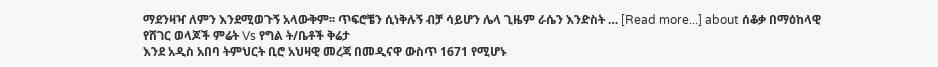ማደንዛዣ ለምን እንደሚወጉኝ አላውቅም፡፡ ጥፍሮቼን ሲነቅሉኝ ብቻ ሳይሆን ሌላ ጊዜም ራሴን እንድስት … [Read more...] about ሰቆቃ በማዕከላዊ
የሸገር ወላጆች ምሬት Vs የግል ት/ቤቶች ቅሬታ
እንደ አዲስ አበባ ትምህርት ቢሮ አህዛዊ መረጃ በመዲናዋ ውስጥ 1671 የሚሆኑ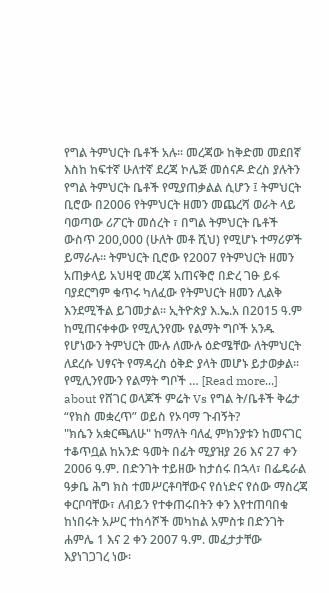የግል ትምህርት ቤቶች አሉ፡፡ መረጃው ከቅድመ መደበኛ እስከ ከፍተኛ ሁለተኛ ደረጃ ኮሌጅ መሰናዶ ድረስ ያሉትን የግል ትምህርት ቤቶች የሚያጠቃልል ሲሆን ፤ ትምህርት ቢሮው በ2006 የትምህርት ዘመን መጨረሻ ወራት ላይ ባወጣው ሪፖርት መሰረት ፣ በግል ትምህርት ቤቶች ውስጥ 200,000 (ሁለት መቶ ሺህ) የሚሆኑ ተማሪዎች ይማራሉ፡፡ ትምህርት ቢሮው የ2007 የትምህርት ዘመን አጠቃላይ አህዛዊ መረጃ አጠናቅሮ በድረ ገፁ ይፋ ባያደርግም ቁጥሩ ካለፈው የትምህርት ዘመን ሊልቅ እንደሚችል ይገመታል፡፡ ኢትዮጵያ እ.ኤ.አ በ2015 ዓ.ም ከሚጠናቀቀው የሚሊንየሙ የልማት ግቦች አንዱ የሆነውን ትምህርት ሙሉ ለሙሉ ዕድሜቸው ለትምህርት ለደረሱ ህፃናት የማዳረስ ዕቅድ ያላት መሆኑ ይታወቃል፡፡ የሚሊንየሙን የልማት ግቦች … [Read more...] about የሸገር ወላጆች ምሬት Vs የግል ት/ቤቶች ቅሬታ
“የክስ መቋረጥ” ወይስ የኦባማ ጉብኝት?
"ክሴን አቋርጫለሁ" ከማለት ባለፈ ምክንያቱን ከመናገር ተቆጥቧል ከአንድ ዓመት በፊት ሚያዝያ 26 እና 27 ቀን 2006 ዓ.ም. በድንገት ተይዘው ከታሰሩ በኋላ፣ በፌዴራል ዓቃቤ ሕግ ክስ ተመሥርቶባቸውና የሰነድና የሰው ማስረጃ ቀርቦባቸው፣ ለብይን የተቀጠሩበትን ቀን እየተጠባበቁ ከነበሩት አሥር ተከሳሾች መካከል አምስቱ በድንገት ሐምሌ 1 እና 2 ቀን 2007 ዓ.ም. መፈታታቸው እያነገጋገረ ነው፡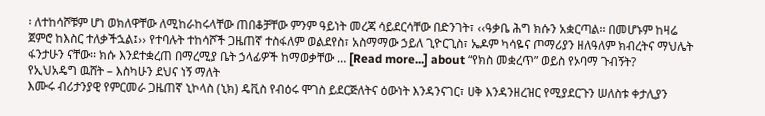፡ ለተከሳሾቹም ሆነ ወክለዋቸው ለሚከራከሩላቸው ጠበቆቻቸው ምንም ዓይነት መረጃ ሳይደርሳቸው በድንገት፣ ‹‹ዓቃቤ ሕግ ክሱን አቋርጣል፡፡ በመሆኑም ከዛሬ ጀምሮ ከእስር ተለቃችኋል፤›› የተባሉት ተከሳሾች ጋዜጠኛ ተስፋለም ወልደየስ፣ አስማማው ኃይለ ጊዮርጊስ፣ ኤዶም ካሳዬና ጦማሪያን ዘለዓለም ክብረትና ማህሌት ፋንታሁን ናቸው፡፡ ክሱ እንደተቋረጠ በማረሚያ ቤት ኃላፊዎች ከማወቃቸው … [Read more...] about “የክስ መቋረጥ” ወይስ የኦባማ ጉብኝት?
የኢህአዴግ ዉሸት – እስካሁን ደህና ነኝ ማለት
እሙሩ ብሪታንያዊ የምርመራ ጋዜጠኛ ኒኮላስ (ኒክ) ዴቪስ የብዕሩ ሞገስ ይደርጅለትና ዕውነት እንዳንናገር፣ ሀቅ እንዳንዘረዝር የሚያደርጉን ሠለስቱ ቀታሊያን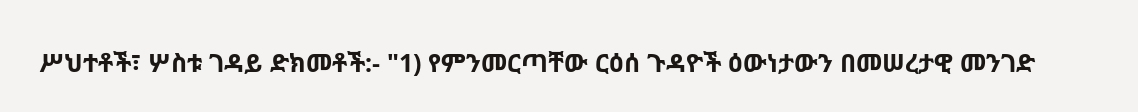ሥህተቶች፣ ሦስቱ ገዳይ ድክመቶች:- "1) የምንመርጣቸው ርዕሰ ጉዳዮች ዕውነታውን በመሠረታዊ መንገድ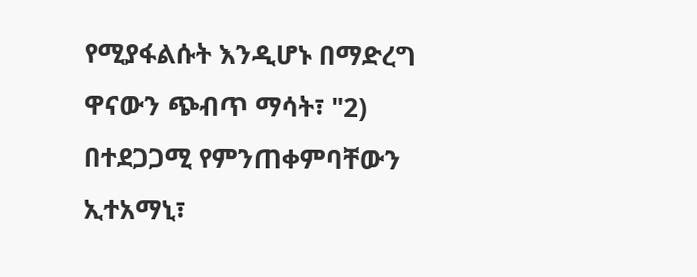የሚያፋልሱት እንዲሆኑ በማድረግ ዋናውን ጭብጥ ማሳት፣ "2) በተደጋጋሚ የምንጠቀምባቸውን ኢተአማኒ፣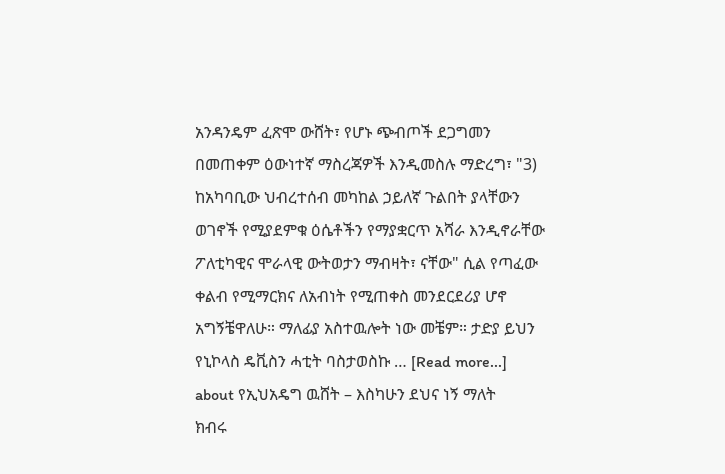አንዳንዴም ፈጽሞ ውሸት፣ የሆኑ ጭብጦች ደጋግመን በመጠቀም ዕውነተኛ ማስረጃዎች እንዲመስሉ ማድረግ፣ "3) ከአካባቢው ህብረተሰብ መካከል ኃይለኛ ጉልበት ያላቸውን ወገኖች የሚያደምቁ ዕሴቶችን የማያቋርጥ አሻራ እንዲኖራቸው ፖለቲካዊና ሞራላዊ ውትወታን ማብዛት፣ ናቸው" ሲል የጣፈው ቀልብ የሚማርክና ለአብነት የሚጠቀስ መንደርደሪያ ሆኖ አግኝቼዋለሁ። ማለፊያ አስተዉሎት ነው መቼም። ታድያ ይህን የኒኮላስ ዴቪስን ሓቲት ባስታወስኩ … [Read more...] about የኢህአዴግ ዉሸት – እስካሁን ደህና ነኝ ማለት
ክብሩ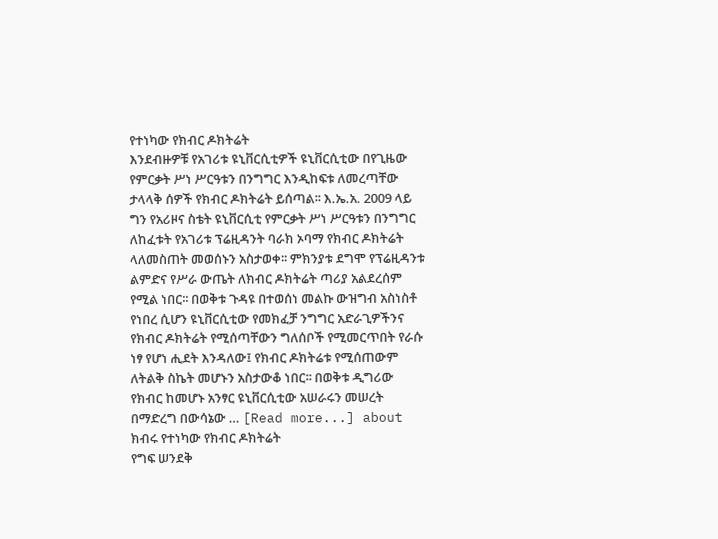የተነካው የክብር ዶክትሬት
እንደብዙዎቹ የአገሪቱ ዩኒቨርሲቲዎች ዩኒቨርሲቲው በየጊዜው የምርቃት ሥነ ሥርዓቱን በንግግር እንዲከፍቱ ለመረጣቸው ታላላቅ ሰዎች የክብር ዶክትሬት ይሰጣል፡፡ እ.ኤ.አ. 2009 ላይ ግን የአሪዞና ስቴት ዩኒቨርሲቲ የምርቃት ሥነ ሥርዓቱን በንግግር ለከፈቱት የአገሪቱ ፕሬዚዳንት ባራክ ኦባማ የክብር ዶክትሬት ላለመስጠት መወሰኑን አስታወቀ፡፡ ምክንያቱ ደግሞ የፕሬዚዳንቱ ልምድና የሥራ ውጤት ለክብር ዶክትሬት ጣሪያ አልደረሰም የሚል ነበር፡፡ በወቅቱ ጉዳዩ በተወሰነ መልኩ ውዝግብ አስነስቶ የነበረ ሲሆን ዩኒቨርሲቲው የመክፈቻ ንግግር አድራጊዎችንና የክብር ዶክትሬት የሚሰጣቸውን ግለሰቦች የሚመርጥበት የራሱ ነፃ የሆነ ሒደት እንዳለው፤ የክብር ዶክትሬቱ የሚሰጠውም ለትልቅ ስኬት መሆኑን አስታውቆ ነበር፡፡ በወቅቱ ዲግሪው የክብር ከመሆኑ አንፃር ዩኒቨርሲቲው አሠራሩን መሠረት በማድረግ በውሳኔው … [Read more...] about ክብሩ የተነካው የክብር ዶክትሬት
የግፍ ሠንደቅ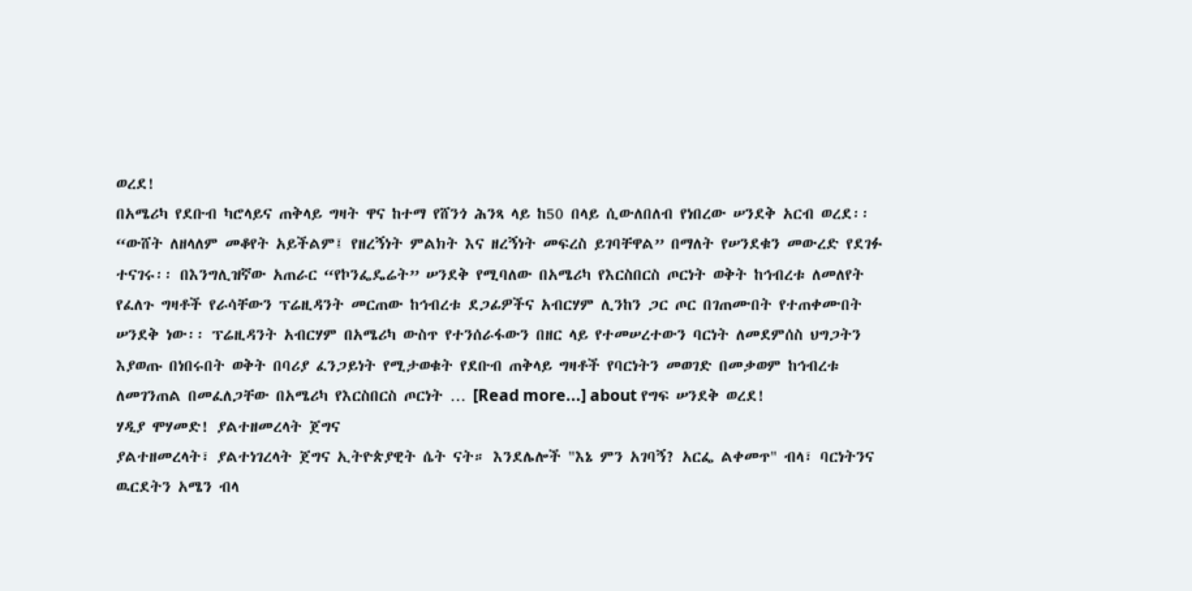ወረደ!
በአሜሪካ የደቡብ ካሮላይና ጠቅላይ ግዛት ዋና ከተማ የሸንጎ ሕንጻ ላይ ከ50 በላይ ሲውለበለብ የነበረው ሠንደቅ አርብ ወረደ፡፡ “ውሸት ለዘላለም መቆየት አይችልም፤ የዘረኝነት ምልክት እና ዘረኝነት መፍረስ ይገባቸዋል” በማለት የሠንደቁን መውረድ የደገፉ ተናገሩ፡፡ በእንግሊዝኛው አጠራር “የኮንፌዴሬት” ሠንደቅ የሚባለው በአሜሪካ የእርስበርስ ጦርነት ወቅት ከኅብረቱ ለመለየት የፈለጉ ግዛቶች የራሳቸውን ፕሬዚዳንት መርጠው ከኅብረቱ ደጋፊዎችና አብርሃም ሊንከን ጋር ጦር በገጠሙበት የተጠቀሙበት ሠንደቅ ነው፡፡ ፕሬዚዳንት አብርሃም በአሜሪካ ውስጥ የተንሰራፋውን በዘር ላይ የተመሠረተውን ባርነት ለመደምሰስ ህግጋትን እያወጡ በነበሩበት ወቅት በባሪያ ፈንጋይነት የሚታወቁት የደቡብ ጠቅላይ ግዛቶች የባርነትን መወገድ በመቃወም ከኅብረቱ ለመገንጠል በመፈለጋቸው በአሜሪካ የእርስበርስ ጦርነት … [Read more...] about የግፍ ሠንደቅ ወረደ!
ሃዲያ ሞሃመድ! ያልተዘመረላት ጀግና
ያልተዘመረላት፣ ያልተነገረላት ጀግና ኢትዮጵያዊት ሴት ናት። እንደሌሎች "እኔ ምን አገባኝ? አርፌ ልቀመጥ" ብላ፣ ባርነትንና ዉርደትን አሜን ብላ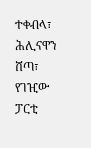ተቀብላ፣ ሕሊናዋን ሸጣ፣ የገዢው ፓርቲ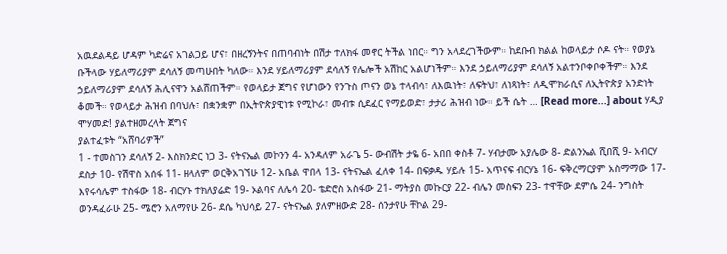አዉደልዳይ ሆዳም ካድሬና አገልጋይ ሆና፣ በዘረኝንትና በጠባብነት በሽታ ተለክፋ መኖር ትችል ነበር። ግን አላደረገችውም። ከደቡብ ክልል ከወላይታ ሶዶ ናት። የወያኔ ቡችላው ሃይለማሪያም ደሳለኝ መጣሁበት ካለው። እንደ ሃይለማሪያም ደሳለኝ የሌሎች አሽከር አልሆነችም። እንደ ኃይለማሪያም ደሳለኝ አልተንቦቀቦቀችም። እንደ ኃይለማሪያም ደሳለኝ ሕሊናዋን አልሸጠችም። የወላይታ ጀግና የሆነውን የንጉስ ጦናን ወኔ ተላብሳ፣ ለእዉነት፣ ለፍትህ፣ ለነጻነት፣ ለዲሞክራሲና ለኢትዮጵያ አንድነት ቆመች። የወላይታ ሕዝብ በባህሉ፣ በቋንቋም በኢትዮጵያዊነቱ የሚኮራ፣ መብቱ ሲደፈር የማይወድ፣ ታታሪ ሕዝብ ነው። ይች ሴት … [Read more...] about ሃዲያ ሞሃመድ! ያልተዘመረላት ጀግና
ያልተፈቱት “አሸባሪዎች”
1 - ተመስገን ደሳለኝ 2- እስክንድር ነጋ 3- ናትናኤል መኮንን 4- አንዳለም አራጌ 5- ውብሽት ታዬ 6- አበበ ቀስቶ 7- ሃብታሙ አያሌው 8- ድልንኤል ሺበሺ 9- አብርሃ ደስታ 10- የሽዋስ አሰፋ 11- ዘላለም ወርቅአገኘሁ 12- አቤል ዋበላ 13- ናትናኤል ፈለቀ 14- በፍቃዱ ሃይሉ 15- አጥናፍ ብርሃኔ 16- ፍቅረማርያም አስማማው 17- እየሩሳሌም ተስፋው 18- ብርሃኑ ተክለያሬድ 19- ኦልባና ለሌሳ 20- ቴድሮስ አስፋው 21- ማትያስ መኩርያ 22- ብሌን መስፍን 23- ተዋቸው ደምሴ 24- ንግስት ወንዳፈራሁ 25- ሜሮን አለማየሁ 26- ደሴ ካህሳይ 27- ናትናኤል ያለምዘውድ 28- ሰንታየሁ ቸኮል 29-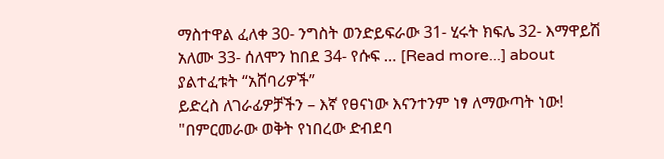ማስተዋል ፈለቀ 30- ንግስት ወንድይፍራው 31- ሂሩት ክፍሌ 32- እማዋይሽ አለሙ 33- ሰለሞን ከበደ 34- የሱፍ … [Read more...] about ያልተፈቱት “አሸባሪዎች”
ይድረስ ለገራፊዎቻችን – እኛ የፀናነው እናንተንም ነፃ ለማውጣት ነው!
"በምርመራው ወቅት የነበረው ድብደባ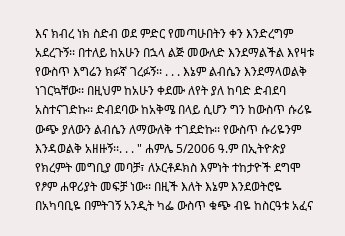እና ክብረ ነክ ስድብ ወደ ምድር የመጣሁበትን ቀን እንድረግም አደረጉኝ፡፡ በተለይ ከአሁን በኋላ ልጅ መውለድ እንደማልችል እየዛቱ የውስጥ እግሬን ክፉኛ ገረፉኝ፡፡ . . . እኔም ልብሴን እንደማላወልቅ ነገርኳቸው፡፡ በዚህም ከአሁን ቀደሙ ለየት ያለ ከባድ ድብደባ አስተናገድኩ፡፡ ድብደባው ከአቅሜ በላይ ሲሆን ግን ከውስጥ ሱሪዬ ውጭ ያለውን ልብሴን ለማውለቅ ተገደድኩ፡፡ የውስጥ ሱሪዬንም እንዳወልቅ አዘዙኝ፡፡. . . " ሐምሌ 5/2006 ዓ.ም በኢትዮጵያ የክረምት መግቢያ መባቻ፣ ለኦርቶዶክስ እምነት ተከታዮች ደግሞ የፆም ሐዋሪያት መፍቻ ነው፡፡ በዚች እለት እኔም እንደወትሮዬ በአካባቢዬ በምትገኝ አንዲት ካፌ ውስጥ ቁጭ ብዬ ከስርዓቱ አፈና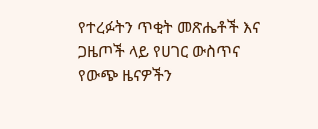የተረፉትን ጥቂት መጽሔቶች እና ጋዜጦች ላይ የሀገር ውስጥና የውጭ ዜናዎችን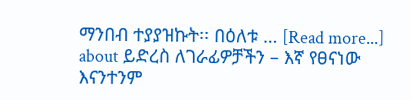ማንበብ ተያያዝኩት፡፡ በዕለቱ … [Read more...] about ይድረስ ለገራፊዎቻችን – እኛ የፀናነው እናንተንም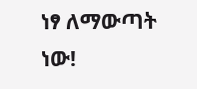ነፃ ለማውጣት ነው!